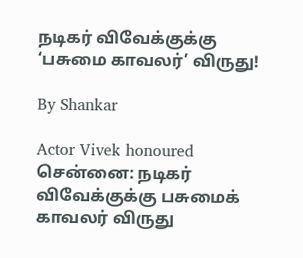நடிகர் விவேக்குக்கு ‘பசுமை காவலர்’ விருது!

By Shankar

Actor Vivek honoured
சென்னை: நடிகர் விவேக்குக்கு பசுமைக் காவலர் விருது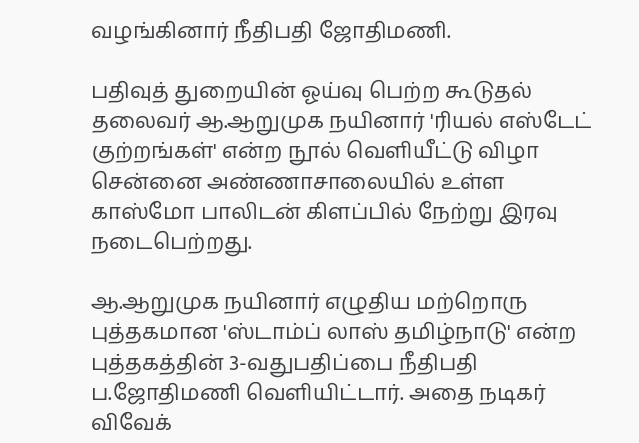வழங்கினார் நீதிபதி ஜோதிமணி.

பதிவுத் துறையின் ஓய்வு பெற்ற கூடுதல் தலைவர் ஆ.ஆறுமுக நயினார் 'ரியல் எஸ்டேட் குற்றங்கள்' என்ற நூல் வெளியீட்டு விழா சென்னை அண்ணாசாலையில் உள்ள காஸ்மோ பாலிடன் கிளப்பில் நேற்று இரவு நடைபெற்றது.

ஆ.ஆறுமுக நயினார் எழுதிய மற்றொரு புத்தகமான 'ஸ்டாம்ப் லாஸ் தமிழ்நாடு' என்ற புத்தகத்தின் 3-வதுபதிப்பை நீதிபதி ப.ஜோதிமணி வெளியிட்டார். அதை நடிகர் விவேக்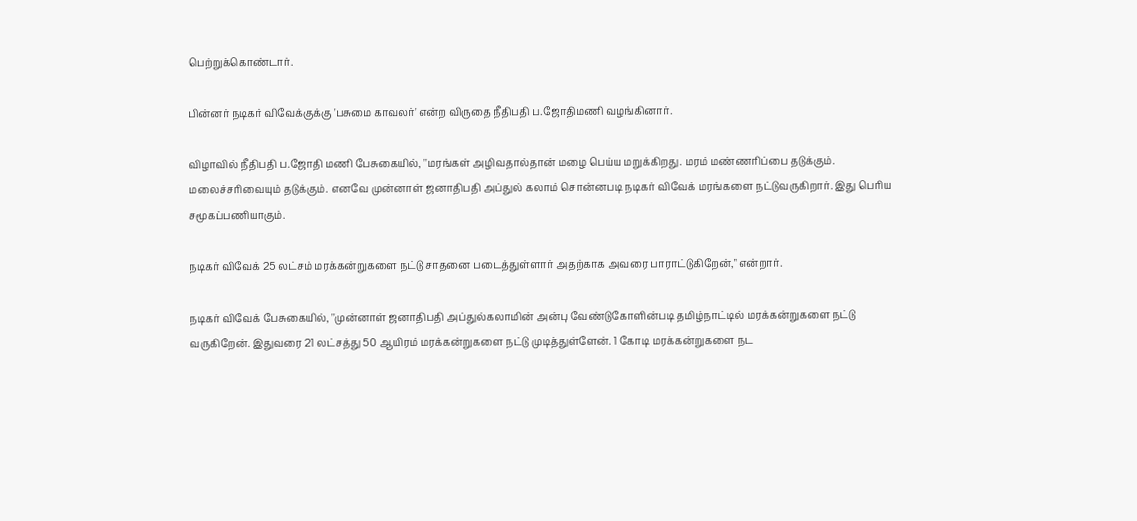பெற்றுக்கொண்டார்.

பின்னர் நடிகர் விவேக்குக்கு 'பசுமை காவலர்' என்ற விருதை நீதிபதி ப.ஜோதிமணி வழங்கினார்.

விழாவில் நீதிபதி ப.ஜோதி மணி பேசுகையில், ''மரங்கள் அழிவதால்தான் மழை பெய்ய மறுக்கிறது. மரம் மண்ணரிப்பை தடுக்கும். மலைச்சரிவையும் தடுக்கும். எனவே முன்னாள் ஜனாதிபதி அப்துல் கலாம் சொன்னபடி நடிகர் விவேக் மரங்களை நட்டுவருகிறார். இது பெரிய சமூகப்பணியாகும்.

நடிகர் விவேக் 25 லட்சம் மரக்கன்றுகளை நட்டு சாதனை படைத்துள்ளார் அதற்காக அவரை பாராட்டுகிறேன்," என்றார்.

நடிகர் விவேக் பேசுகையில், ''முன்னாள் ஜனாதிபதி அப்துல்கலாமின் அன்பு வேண்டுகோளின்படி தமிழ்நாட்டில் மரக்கன்றுகளை நட்டு வருகிறேன். இதுவரை 21 லட்சத்து 50 ஆயிரம் மரக்கன்றுகளை நட்டு முடித்துள்ளேன். 1 கோடி மரக்கன்றுகளை நட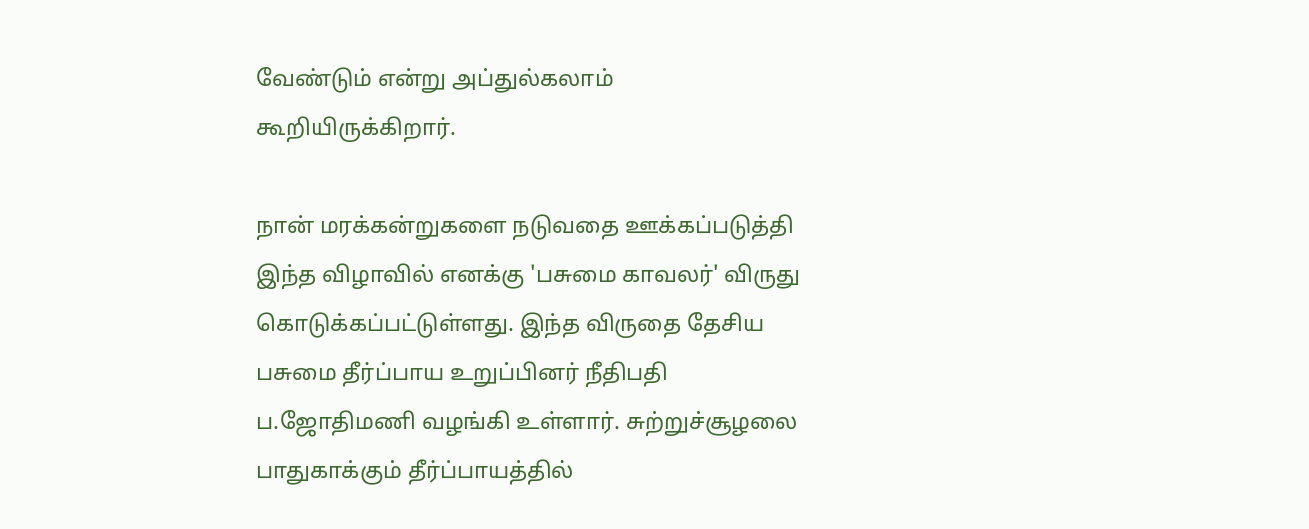வேண்டும் என்று அப்துல்கலாம் கூறியிருக்கிறார்.

நான் மரக்கன்றுகளை நடுவதை ஊக்கப்படுத்தி இந்த விழாவில் எனக்கு 'பசுமை காவலர்' விருது கொடுக்கப்பட்டுள்ளது. இந்த விருதை தேசிய பசுமை தீர்ப்பாய உறுப்பினர் நீதிபதி ப.ஜோதிமணி வழங்கி உள்ளார். சுற்றுச்சூழலை பாதுகாக்கும் தீர்ப்பாயத்தில்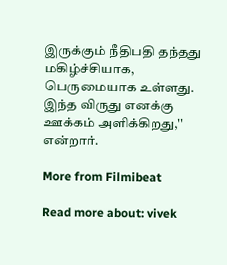இருக்கும் நீதிபதி தந்தது மகிழ்ச்சியாக, பெருமையாக உள்ளது. இந்த விருது எனக்கு ஊக்கம் அளிக்கிறது,'' என்றார்.

More from Filmibeat

Read more about: vivek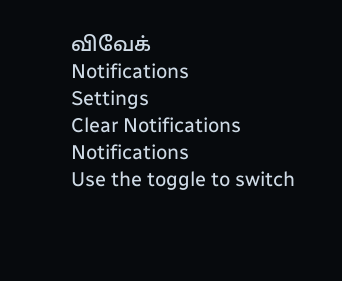விவேக்
Notifications
Settings
Clear Notifications
Notifications
Use the toggle to switch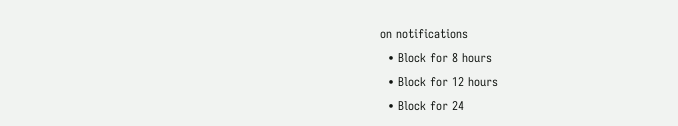on notifications
  • Block for 8 hours
  • Block for 12 hours
  • Block for 24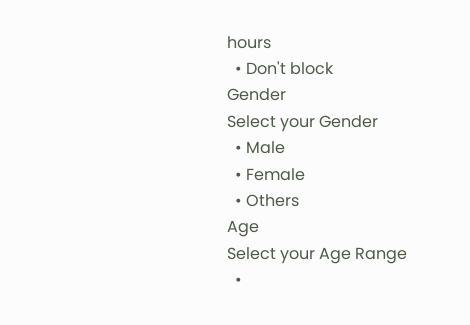hours
  • Don't block
Gender
Select your Gender
  • Male
  • Female
  • Others
Age
Select your Age Range
  •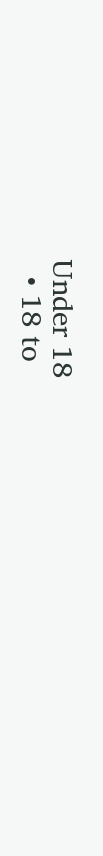Under 18
  • 18 to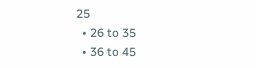25
  • 26 to 35
  • 36 to 45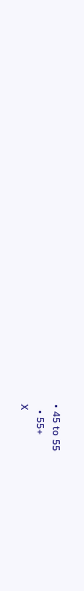• 45 to 55
  • 55+
X